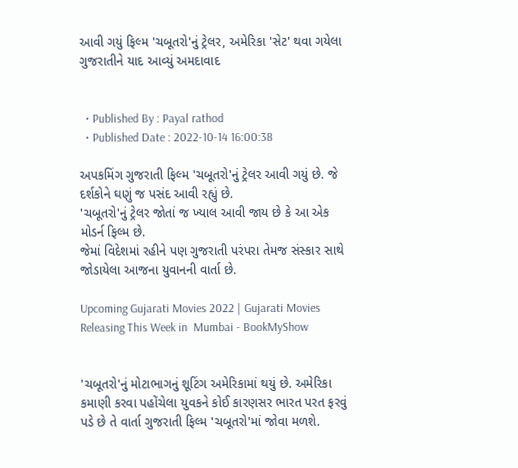આવી ગયું ફિલ્મ 'ચબૂતરો'નું ટ્રેલર, અમેરિકા 'સેટ' થવા ગયેલા ગુજરાતીને યાદ આવ્યું અમદાવાદ


  • Published By : Payal rathod
  • Published Date : 2022-10-14 16:00:38

અપકમિંગ ગુજરાતી ફિલ્મ 'ચબૂતરો'નું ટ્રેલર આવી ગયું છે. જે દર્શકોને ઘણું જ પસંદ આવી રહ્યું છે.
'ચબૂતરો'નું ટ્રેલર જોતાં જ ખ્યાલ આવી જાય છે કે આ એક મોડર્ન ફિલ્મ છે.
જેમાં વિદેશમાં રહીને પણ ગુજરાતી પરંપરા તેમજ સંસ્કાર સાથે જોડાયેલા આજના યુવાનની વાર્તા છે.

Upcoming Gujarati Movies 2022 | Gujarati Movies Releasing This Week in  Mumbai - BookMyShow


'ચબૂતરો'નું મોટાભાગનું શૂટિંગ અમેરિકામાં થયું છે. અમેરિકા કમાણી કરવા પહોંચેલા યુવકને કોઈ કારણસર ભારત પરત ફરવું પડે છે તે વાર્તા ગુજરાતી ફિલ્મ 'ચબૂતરો'માં જોવા મળશે.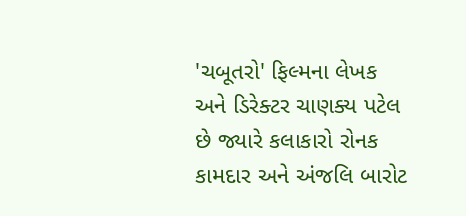'ચબૂતરો' ફિલ્મના લેખક અને ડિરેક્ટર ચાણક્ય પટેલ છે જ્યારે કલાકારો રોનક કામદાર અને અંજલિ બારોટ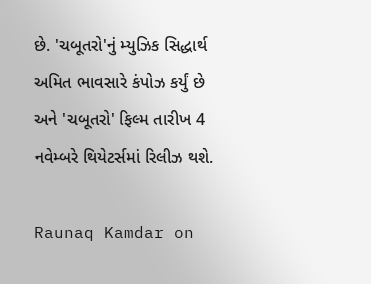છે. 'ચબૂતરો'નું મ્યુઝિક સિદ્ધાર્થ અમિત ભાવસારે કંપોઝ કર્યું છે અને 'ચબૂતરો' ફિલ્મ તારીખ 4 નવેમ્બરે થિયેટર્સમાં રિલીઝ થશે.

Raunaq Kamdar on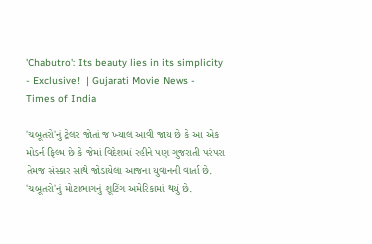'Chabutro': Its beauty lies in its simplicity - Exclusive!  | Gujarati Movie News - Times of India

'ચબૂતરો'નું ટ્રેલર જોતાં જ ખ્યાલ આવી જાય છે કે આ એક મોડર્ન ફિલ્મ છે કે જેમાં વિદેશમાં રહીને પણ ગુજરાતી પરંપરા તેમજ સંસ્કાર સાથે જોડાયેલા આજના યુવાનની વાર્તા છે. 'ચબૂતરો'નું મોટાભાગનું શૂટિંગ અમેરિકામાં થયું છે.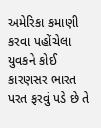અમેરિકા કમાણી કરવા પહોંચેલા યુવકને કોઈ કારણસર ભારત પરત ફરવું પડે છે તે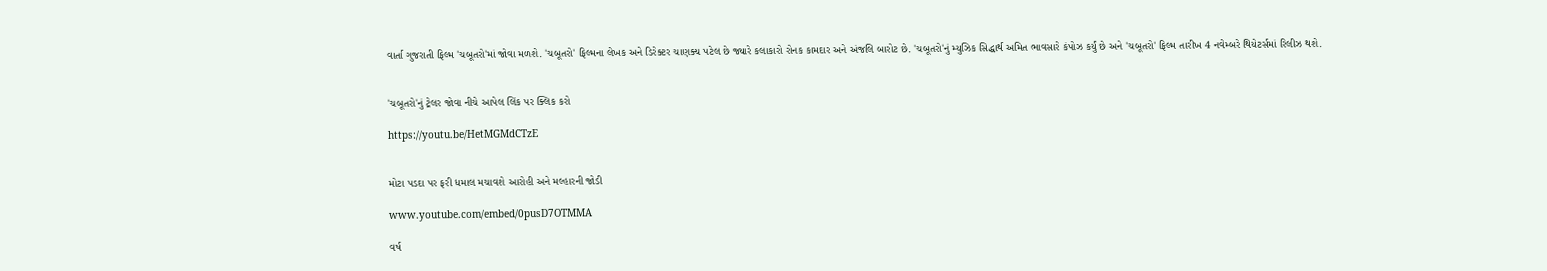વાર્તા ગુજરાતી ફિલ્મ 'ચબૂતરો'માં જોવા મળશે. 'ચબૂતરો' ફિલ્મના લેખક અને ડિરેક્ટર ચાણક્ય પટેલ છે જ્યારે કલાકારો રોનક કામદાર અને અંજલિ બારોટ છે. 'ચબૂતરો'નું મ્યુઝિક સિદ્ધાર્થ અમિત ભાવસારે કંપોઝ કર્યું છે અને 'ચબૂતરો' ફિલ્મ તારીખ 4 નવેમ્બરે થિયેટર્સમાં રિલીઝ થશે.


'ચબૂતરો'નું ટ્રેલર જોવા નીચે આપેલ લિંક પર ક્લિક કરો

https://youtu.be/HetMGMdCTzE


મોટા પડદા પર ફરી ધમાલ મચાવશે આરોહી અને મલ્હારની જોડી

www.youtube.com/embed/0pusD7OTMMA

વર્ષ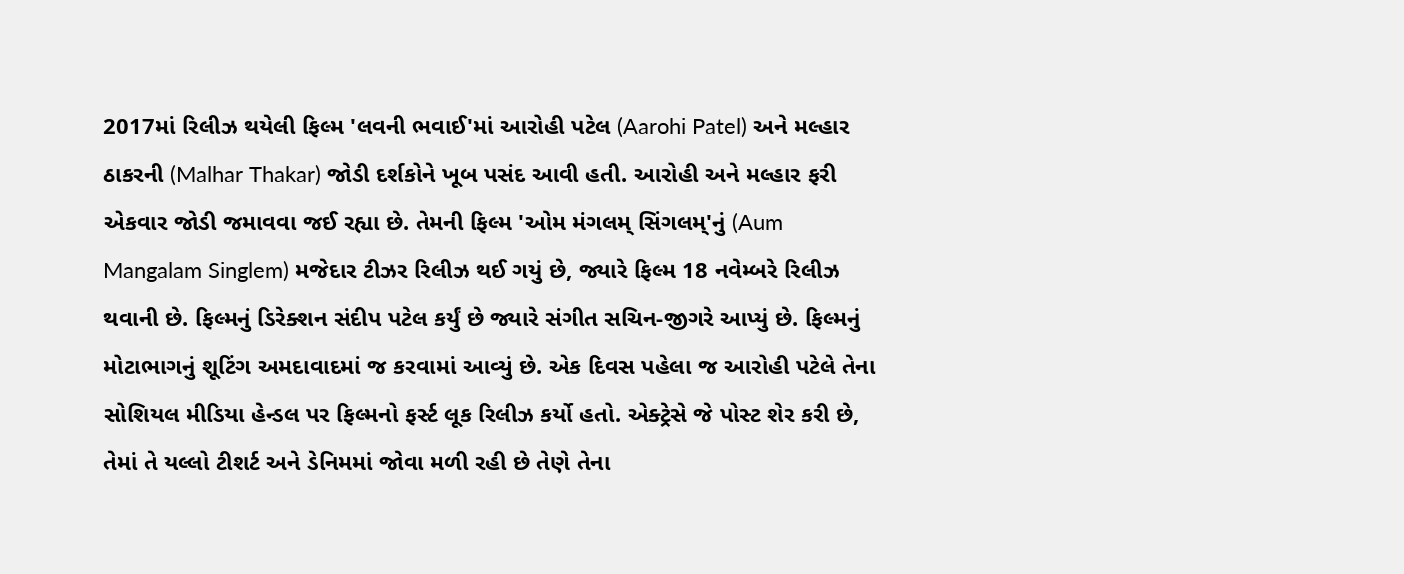2017માં રિલીઝ થયેલી ફિલ્મ 'લવની ભવાઈ'માં આરોહી પટેલ (Aarohi Patel) અને મલ્હાર ઠાકરની (Malhar Thakar) જોડી દર્શકોને ખૂબ પસંદ આવી હતી. આરોહી અને મલ્હાર ફરી એકવાર જોડી જમાવવા જઈ રહ્યા છે. તેમની ફિલ્મ 'ઓમ મંગલમ્ સિંગલમ્'નું (Aum Mangalam Singlem) મજેદાર ટીઝર રિલીઝ થઈ ગયું છે, જ્યારે ફિલ્મ 18 નવેમ્બરે રિલીઝ થવાની છે. ફિલ્મનું ડિરેક્શન સંદીપ પટેલ કર્યું છે જ્યારે સંગીત સચિન-જીગરે આપ્યું છે. ફિલ્મનું મોટાભાગનું શૂટિંગ અમદાવાદમાં જ કરવામાં આવ્યું છે. એક દિવસ પહેલા જ આરોહી પટેલે તેના સોશિયલ મીડિયા હેન્ડલ પર ફિલ્મનો ફર્સ્ટ લૂક રિલીઝ કર્યો હતો. એક્ટ્રેસે જે પોસ્ટ શેર કરી છે, તેમાં તે યલ્લો ટીશર્ટ અને ડેનિમમાં જોવા મળી રહી છે તેણે તેના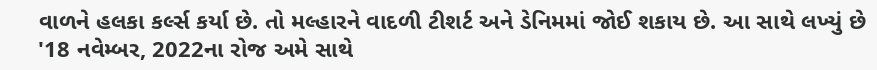વાળને હલકા કર્લ્સ કર્યા છે. તો મલ્હારને વાદળી ટીશર્ટ અને ડેનિમમાં જોઈ શકાય છે. આ સાથે લખ્યું છે '18 નવેમ્બર, 2022ના રોજ અમે સાથે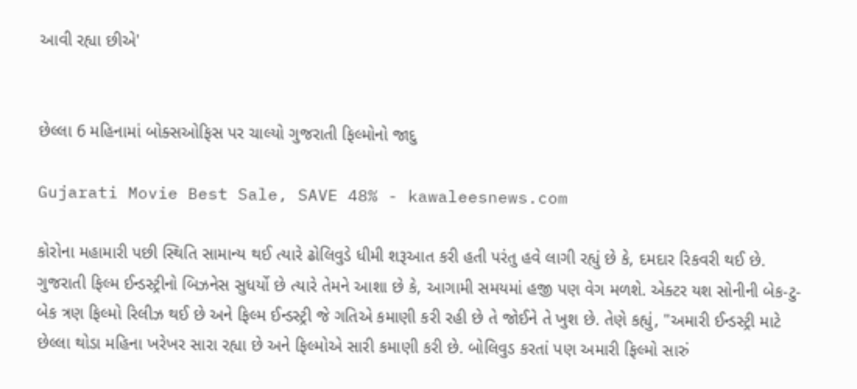આવી રહ્યા છીએ'


છેલ્લા 6 મહિનામાં બોક્સઓફિસ પર ચાલ્યો ગુજરાતી ફિલ્મોનો જાદુ

Gujarati Movie Best Sale, SAVE 48% - kawaleesnews.com

કોરોના મહામારી પછી સ્થિતિ સામાન્ય થઈ ત્યારે ઢોલિવુડે ધીમી શરૂઆત કરી હતી પરંતુ હવે લાગી રહ્યું છે કે, દમદાર રિકવરી થઈ છે. ગુજરાતી ફિલ્મ ઈન્ડસ્ટ્રીનો બિઝનેસ સુધર્યો છે ત્યારે તેમને આશા છે કે, આગામી સમયમાં હજી પણ વેગ મળશે. એક્ટર યશ સોનીની બેક-ટુ-બેક ત્રણ ફિલ્મો રિલીઝ થઈ છે અને ફિલ્મ ઈન્ડસ્ટ્રી જે ગતિએ કમાણી કરી રહી છે તે જોઈને તે ખુશ છે. તેણે કહ્યું, "અમારી ઈન્ડસ્ટ્રી માટે છેલ્લા થોડા મહિના ખરેખર સારા રહ્યા છે અને ફિલ્મોએ સારી કમાણી કરી છે. બોલિવુડ કરતાં પણ અમારી ફિલ્મો સારું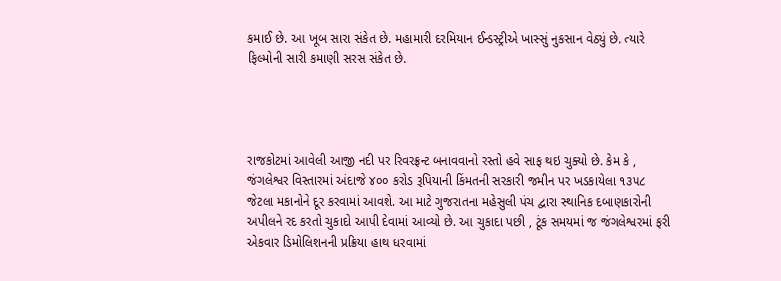કમાઈ છે. આ ખૂબ સારા સંકેત છે. મહામારી દરમિયાન ઈન્ડસ્ટ્રીએ ખાસ્સું નુકસાન વેઠ્યું છે. ત્યારે ફિલ્મોની સારી કમાણી સરસ સંકેત છે.




રાજકોટમાં આવેલી આજી નદી પર રિવરફ્રન્ટ બનાવવાનો રસ્તો હવે સાફ થઇ ચુક્યો છે. કેમ કે , જંગલેશ્વર વિસ્તારમાં અંદાજે ૪૦૦ કરોડ રૂપિયાની કિંમતની સરકારી જમીન પર ખડકાયેલા ૧૩૫૮ જેટલા મકાનોને દૂર કરવામાં આવશે. આ માટે ગુજરાતના મહેસુલી પંચ દ્વારા સ્થાનિક દબાણકારોની અપીલને રદ કરતો ચુકાદો આપી દેવામાં આવ્યો છે. આ ચુકાદા પછી , ટૂંક સમયમાં જ જંગલેશ્વરમાં ફરી એકવાર ડિમોલિશનની પ્રક્રિયા હાથ ધરવામાં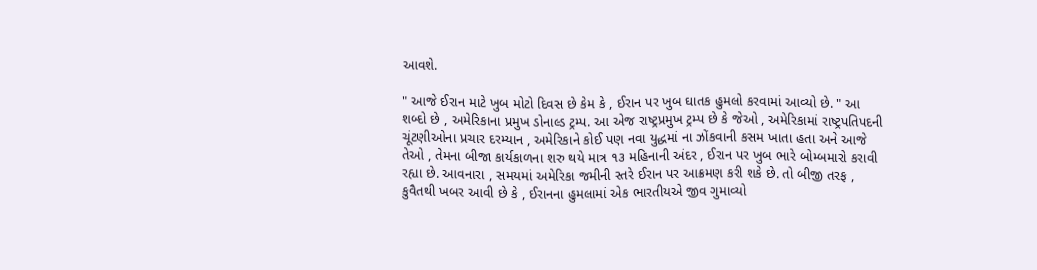આવશે.

" આજે ઈરાન માટે ખુબ મોટો દિવસ છે કેમ કે , ઈરાન પર ખુબ ઘાતક હુમલો કરવામાં આવ્યો છે. " આ શબ્દો છે , અમેરિકાના પ્રમુખ ડોનાલ્ડ ટ્રમ્પ. આ એજ રાષ્ટ્રપ્રમુખ ટ્રમ્પ છે કે જેઓ , અમેરિકામાં રાષ્ટ્રપતિપદની ચૂંટણીઓના પ્રચાર દરમ્યાન , અમેરિકાને કોઈ પણ નવા યુદ્ધમાં ના ઝોંકવાની કસમ ખાતા હતા અને આજે તેઓ , તેમના બીજા કાર્યકાળના શરુ થયે માત્ર ૧૩ મહિનાની અંદર , ઈરાન પર ખુબ ભારે બોમ્બમારો કરાવી રહ્યા છે. આવનારા , સમયમાં અમેરિકા જમીની સ્તરે ઈરાન પર આક્રમણ કરી શકે છે. તો બીજી તરફ , કુવૈતથી ખબર આવી છે કે , ઈરાનના હુમલામાં એક ભારતીયએ જીવ ગુમાવ્યો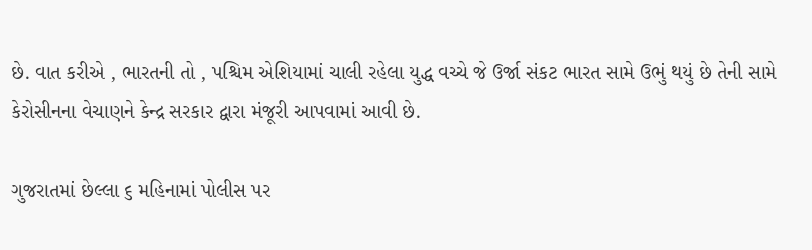છે. વાત કરીએ , ભારતની તો , પશ્ચિમ એશિયામાં ચાલી રહેલા યુદ્ધ વચ્ચે જે ઉર્જા સંકટ ભારત સામે ઉભું થયું છે તેની સામે કેરોસીનના વેચાણને કેન્દ્ર સરકાર દ્વારા મંજૂરી આપવામાં આવી છે.

ગુજરાતમાં છેલ્લા ૬ મહિનામાં પોલીસ પર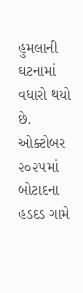હુમલાની ઘટનામાં વધારો થયો છે. ઓક્ટોબર ૨૦૨૫માં બોટાદના હડદડ ગામે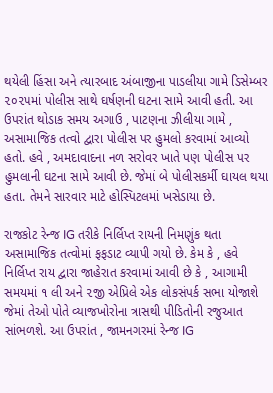થયેલી હિંસા અને ત્યારબાદ અંબાજીના પાડલીયા ગામે ડિસેમ્બર ૨૦૨૫માં પોલીસ સાથે ઘર્ષણની ઘટના સામે આવી હતી. આ ઉપરાંત થોડાક સમય અગાઉ , પાટણના ઝીલીયા ગામે , અસામાજિક તત્વો દ્વારા પોલીસ પર હુમલો કરવામાં આવ્યો હતો. હવે , અમદાવાદના નળ સરોવર ખાતે પણ પોલીસ પર હુમલાની ઘટના સામે આવી છે. જેમાં બે પોલીસકર્મી ઘાયલ થયા હતા. તેમને સારવાર માટે હોસ્પિટલમાં ખસેડાયા છે.

રાજકોટ રેન્જ IG તરીકે નિર્લિપ્ત રાયની નિમણુંક થતા અસામાજિક તત્વોમાં ફફડાટ વ્યાપી ગયો છે. કેમ કે , હવે નિર્લિપ્ત રાય દ્વારા જાહેરાત કરવામાં આવી છે કે , આગામી સમયમાં ૧ લી અને ૨જી એપ્રિલે એક લોકસંપર્ક સભા યોજાશે જેમાં તેઓ પોતે વ્યાજખોરોના ત્રાસથી પીડિતોની રજુઆત સાંભળશે. આ ઉપરાંત , જામનગરમાં રેન્જ IG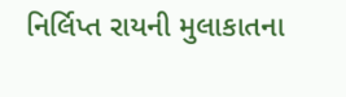નિર્લિપ્ત રાયની મુલાકાતના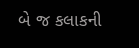બે જ કલાકની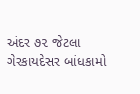અંદર ૭૨ જેટલા ગેરકાયદેસર બાંધકામો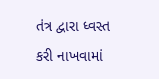તંત્ર દ્વારા ધ્વસ્ત કરી નાખવામાં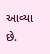આવ્યા છે.